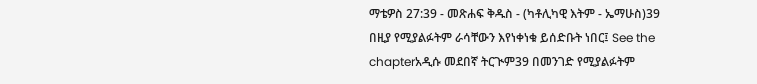ማቴዎስ 27:39 - መጽሐፍ ቅዱስ - (ካቶሊካዊ እትም - ኤማሁስ)39 በዚያ የሚያልፉትም ራሳቸውን እየነቀነቁ ይሰድቡት ነበር፤ See the chapterአዲሱ መደበኛ ትርጒም39 በመንገድ የሚያልፉትም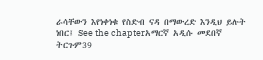ራሳቸውን እየነቀነቁ የስድብ ናዳ በማውረድ እንዲህ ይሉት ነበር፤ See the chapterአማርኛ አዲሱ መደበኛ ትርጉም39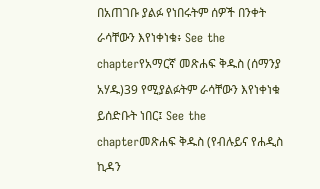በአጠገቡ ያልፉ የነበሩትም ሰዎች በንቀት ራሳቸውን እየነቀነቁ፥ See the chapterየአማርኛ መጽሐፍ ቅዱስ (ሰማንያ አሃዱ)39 የሚያልፉትም ራሳቸውን እየነቀነቁ ይሰድቡት ነበር፤ See the chapterመጽሐፍ ቅዱስ (የብሉይና የሐዲስ ኪዳን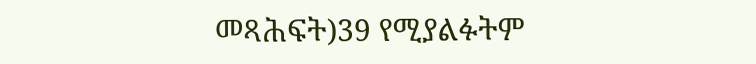መጻሕፍት)39 የሚያልፉትም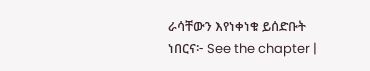ራሳቸውን እየነቀነቁ ይሰድቡት ነበርና፦ See the chapter |